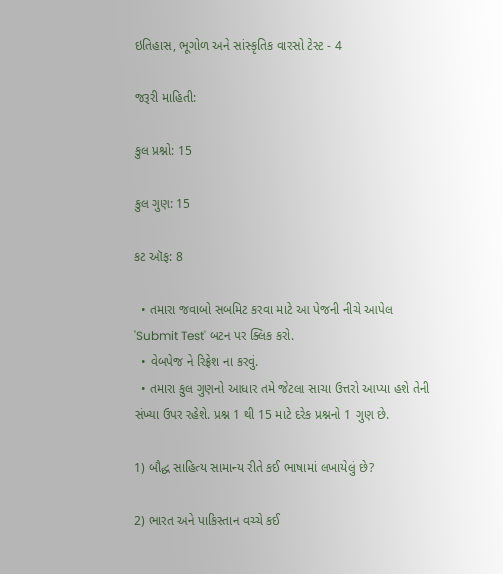ઇતિહાસ, ભૂગોળ અને સાંસ્કૃતિક વારસો ટેસ્ટ - 4

જરૂરી માહિતી:

કુલ પ્રશ્નો: 15

કુલ ગુણ: 15

કટ ઑફ: 8

  • તમારા જવાબો સબમિટ કરવા માટે આ પેજની નીચે આપેલ 'Submit Test' બટન પર ક્લિક કરો.
  • વેબપેજ ને રિફ્રેશ ના કરવું.
  • તમારા કુલ ગુણનો આધાર તમે જેટલા સાચા ઉત્તરો આપ્યા હશે તેની સંખ્યા ઉપર રહેશે. પ્રશ્ન 1 થી 15 માટે દરેક પ્રશ્નનો 1 ગુણ છે.

1) બૌદ્ધ સાહિત્ય સામાન્ય રીતે કઈ ભાષામાં લખાયેલું છે?

2) ભારત અને પાકિસ્તાન વચ્ચે કઈ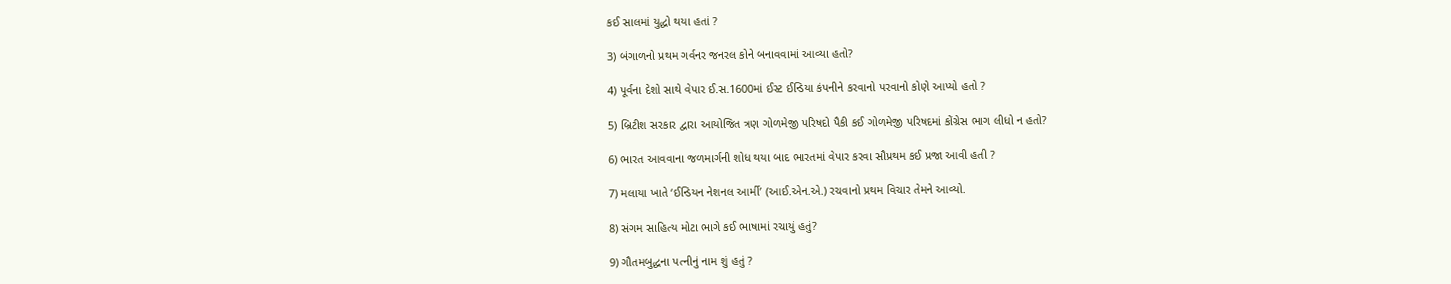કઈ સાલમાં યુદ્ધો થયા હતાં ?

3) બંગાળનો પ્રથમ ગર્વનર જનરલ કોને બનાવવામાં આવ્યા હતો?

4) પૂર્વના દેશો સાથે વેપાર ઈ.સ.1600માં ઈસ્ટ ઈન્ડિયા કંપનીને કરવાનો પરવાનો કોણે આપ્યો હતો ?

5) બ્રિટીશ સરકાર દ્વારા આયોજિત ત્રણ ગોળમેજી પરિષદો પૈકી કઈ ગોળમેજી પરિષદમાં કોંગ્રેસ ભાગ લીધો ન હતો?

6) ભારત આવવાના જળમાર્ગની શોધ થયા બાદ ભારતમાં વેપાર કરવા સૌપ્રથમ કઈ પ્રજા આવી હતી ?

7) મલાયા ખાતે ‘ઈન્ડિયન નેશનલ આર્મી’ (આઈ.એન.એ.) રચવાનો પ્રથમ વિચાર તેમને આવ્યો.

8) સંગમ સાહિત્ય મોટા ભાગે કઈ ભાષામાં રચાયું હતું?

9) ગૌતમબુદ્ધના પત્નીનું નામ શું હતું ?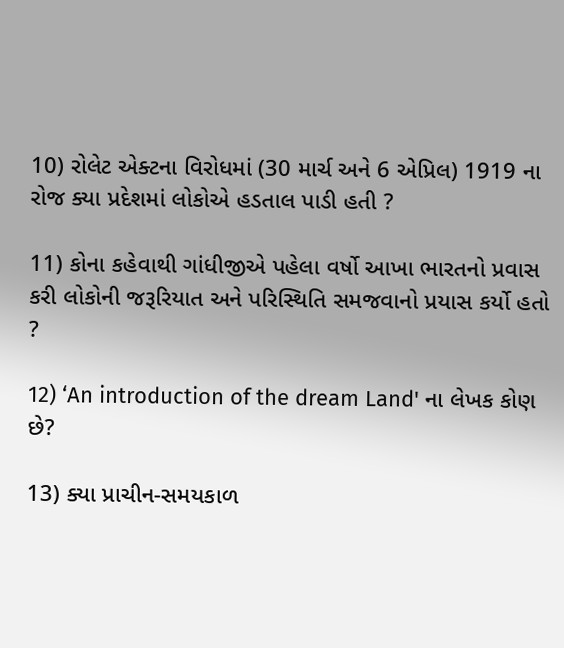10) રોલેટ એક્ટના વિરોધમાં (30 માર્ચ અને 6 એપ્રિલ) 1919 ના રોજ ક્યા પ્રદેશમાં લોકોએ હડતાલ પાડી હતી ?

11) કોના કહેવાથી ગાંધીજીએ પહેલા વર્ષો આખા ભારતનો પ્રવાસ કરી લોકોની જરૂરિયાત અને પરિસ્થિતિ સમજવાનો પ્રયાસ કર્યો હતો ?

12) ‘An introduction of the dream Land' ના લેખક કોણ છે?

13) ક્યા પ્રાચીન-સમયકાળ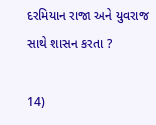દરમિયાન રાજા અને યુવરાજ સાથે શાસન કરતા ?

14)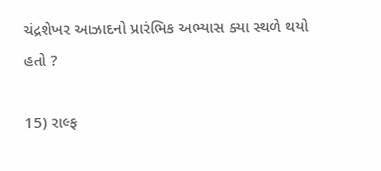ચંદ્રશેખર આઝાદનો પ્રારંભિક અભ્યાસ ક્યા સ્થળે થયો હતો ?

15) રાલ્ફ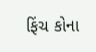ફિંચ કોના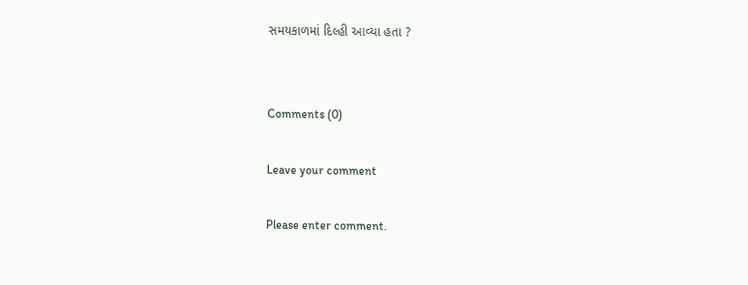સમયકાળમાં દિલ્હી આવ્યા હતા ?


Comments (0)

Leave your comment

Please enter comment.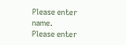Please enter name.
Please enter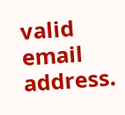valid email address.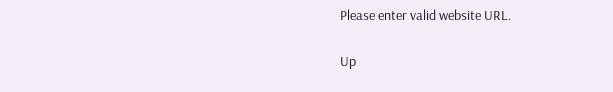Please enter valid website URL.

Up